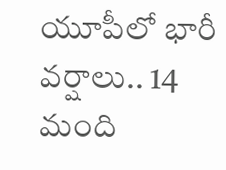యూపీలో భారీ వర్షాలు.. 14 మంది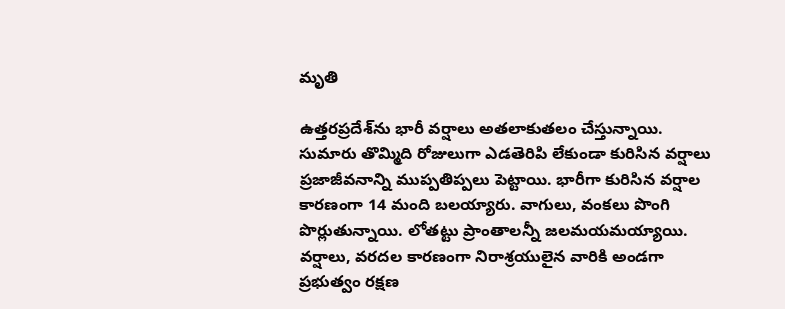మృతి

ఉత్తరప్రదేశ్‌‌ను భారీ వర్షాలు అతలాకుతలం చేస్తున్నాయి. సుమారు తొమ్మిది రోజులుగా ఎడతెరిపి లేకుండా కురిసిన వర్షాలు ప్రజాజీవనాన్ని ముప్పతిప్పలు పెట్టాయి. భారీగా కురిసిన వర్షాల కారణంగా 14 మంది బలయ్యారు. వాగులు, వంకలు పొంగి పొర్లుతున్నాయి. లోతట్టు ప్రాంతాలన్నీ జలమయమయ్యాయి. వర్షాలు, వరదల కారణంగా నిరాశ్రయులైన వారికి అండగా ప్రభుత్వం రక్షణ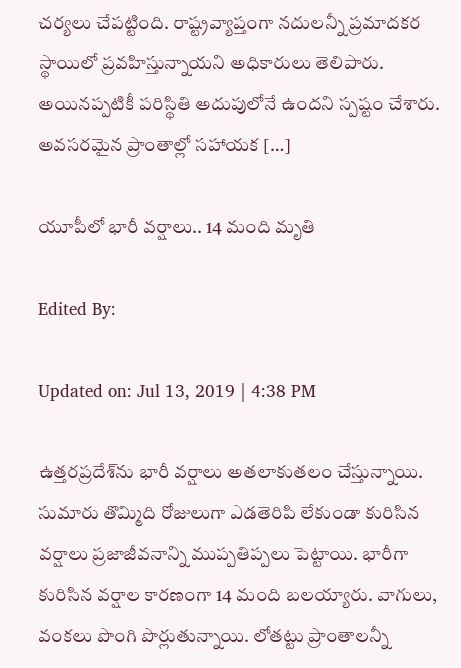చర్యలు చేపట్టింది. రాష్ట్రవ్యాప్తంగా నదులన్నీ ప్రమాదకర స్థాయిలో ప్రవహిస్తున్నాయని అధికారులు తెలిపారు. అయినప్పటికీ పరిస్థితి అదుపులోనే ఉందని స్పష్టం చేశారు. అవసరమైన ప్రాంతాల్లో సహాయక […]

యూపీలో భారీ వర్షాలు.. 14 మంది మృతి

Edited By:

Updated on: Jul 13, 2019 | 4:38 PM

ఉత్తరప్రదేశ్‌‌ను భారీ వర్షాలు అతలాకుతలం చేస్తున్నాయి. సుమారు తొమ్మిది రోజులుగా ఎడతెరిపి లేకుండా కురిసిన వర్షాలు ప్రజాజీవనాన్ని ముప్పతిప్పలు పెట్టాయి. భారీగా కురిసిన వర్షాల కారణంగా 14 మంది బలయ్యారు. వాగులు, వంకలు పొంగి పొర్లుతున్నాయి. లోతట్టు ప్రాంతాలన్నీ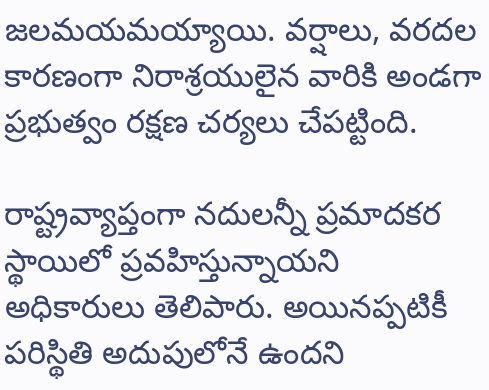జలమయమయ్యాయి. వర్షాలు, వరదల కారణంగా నిరాశ్రయులైన వారికి అండగా ప్రభుత్వం రక్షణ చర్యలు చేపట్టింది.

రాష్ట్రవ్యాప్తంగా నదులన్నీ ప్రమాదకర స్థాయిలో ప్రవహిస్తున్నాయని అధికారులు తెలిపారు. అయినప్పటికీ పరిస్థితి అదుపులోనే ఉందని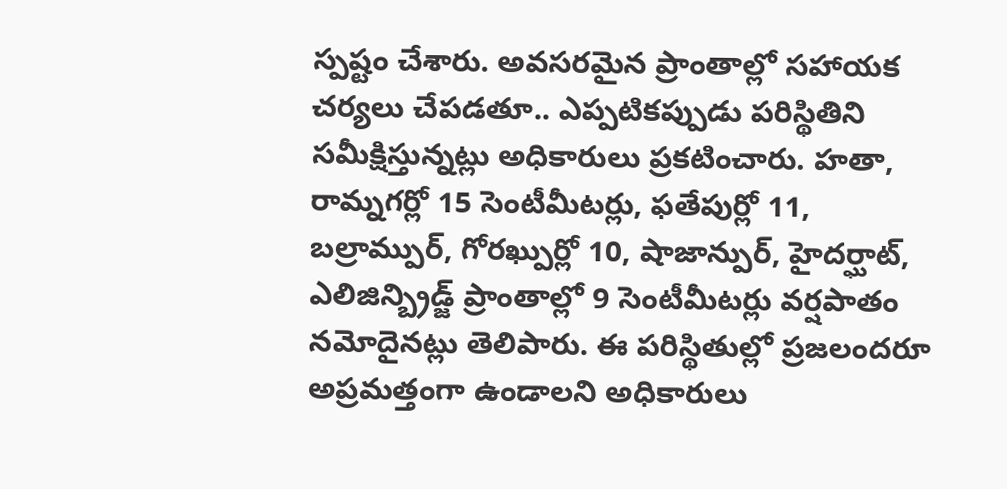స్పష్టం చేశారు. అవసరమైన ప్రాంతాల్లో సహాయక చర్యలు చేపడతూ.. ఎప్పటికప్పుడు పరిస్థితిని సమీక్షిస్తున్నట్లు అధికారులు ప్రకటించారు. హతా, రామ్నగర్లో 15 సెంటీమీటర్లు, ఫతేపుర్లో 11, బల్రామ్పుర్, గోరఖ్పుర్లో 10, షాజాన్పుర్, హైదర్ఘాట్, ఎలిజిన్బ్రిడ్జ్ ప్రాంతాల్లో 9 సెంటీమీటర్లు వర్షపాతం నమోదైనట్లు తెలిపారు. ఈ పరిస్థితుల్లో ప్రజలందరూ అప్రమత్తంగా ఉండాలని అధికారులు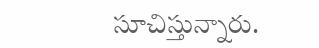సూచిస్తున్నారు.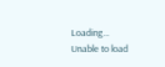Loading...
Unable to load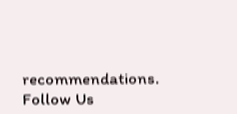recommendations.
Follow Us